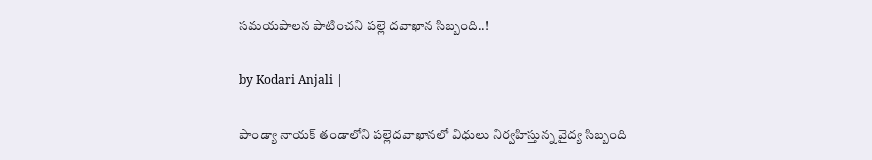సమయపాలన పాటించని పల్లె దవాఖాన సిబ్బంది..!

by Kodari Anjali |

పాండ్యా నాయక్ తండాలోని పల్లెదవాఖానలో విధులు నిర్వహిస్తున్న వైద్య సిబ్బంది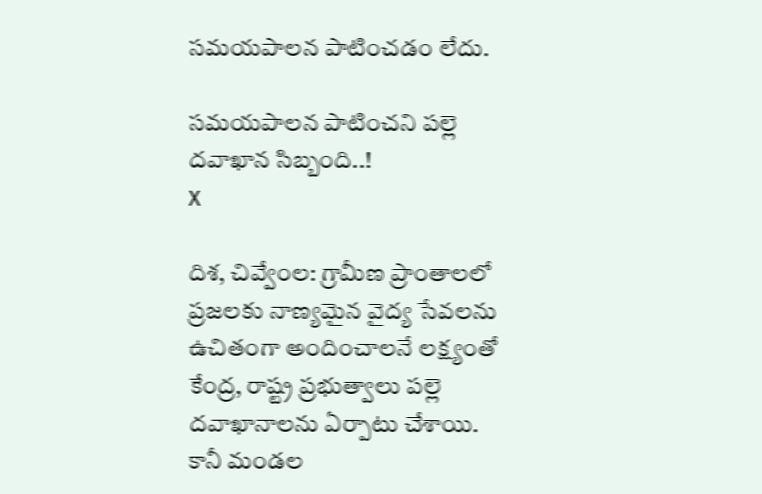సమయపాలన పాటించడం లేదు.

సమయపాలన పాటించని పల్లె దవాఖాన సిబ్బంది..!
X

దిశ, చివ్వేంల: గ్రామీణ ప్రాంతాలలో ప్రజలకు నాణ్యమైన వైద్య సేవలను ఉచితంగా అందించాలనే లక్ష్యంతో కేంద్ర, రాష్ట్ర ప్రభుత్వాలు పల్లె దవాఖానాలను ఏర్పాటు చేశాయి. కానీ మండల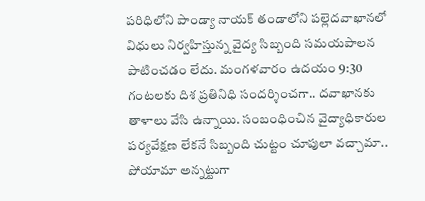పరిధిలోని పాండ్యా నాయక్ తండాలోని పల్లెదవాఖానలో విధులు నిర్వహిస్తున్న వైద్య సిబ్బంది సమయపాలన పాటించడం లేదు. మంగళవారం ఉదయం 9:30 గంటలకు దిశ ప్రతినిధి సందర్శించగా.. దవాఖానకు తాళాలు వేసి ఉన్నాయి. సంబంధించిన వైద్యాధికారుల పర్యవేక్షణ లేకనే సిబ్బంది చుట్టం చూపులా వచ్చామా.. పోయామా అన్నట్టుగా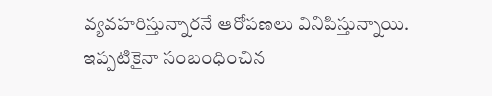వ్యవహరిస్తున్నారనే ఆరోపణలు వినిపిస్తున్నాయి. ఇప్పటికైనా సంబంధించిన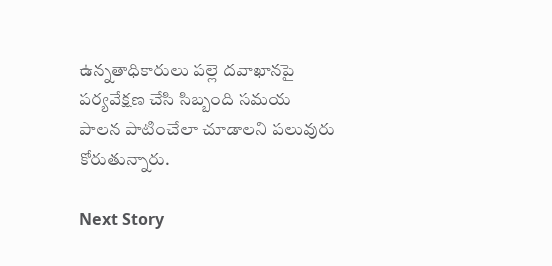ఉన్నతాధికారులు పల్లె దవాఖానపై పర్యవేక్షణ చేసి సిబ్బంది సమయ పాలన పాటించేలా చూడాలని పలువురు కోరుతున్నారు.

Next Story